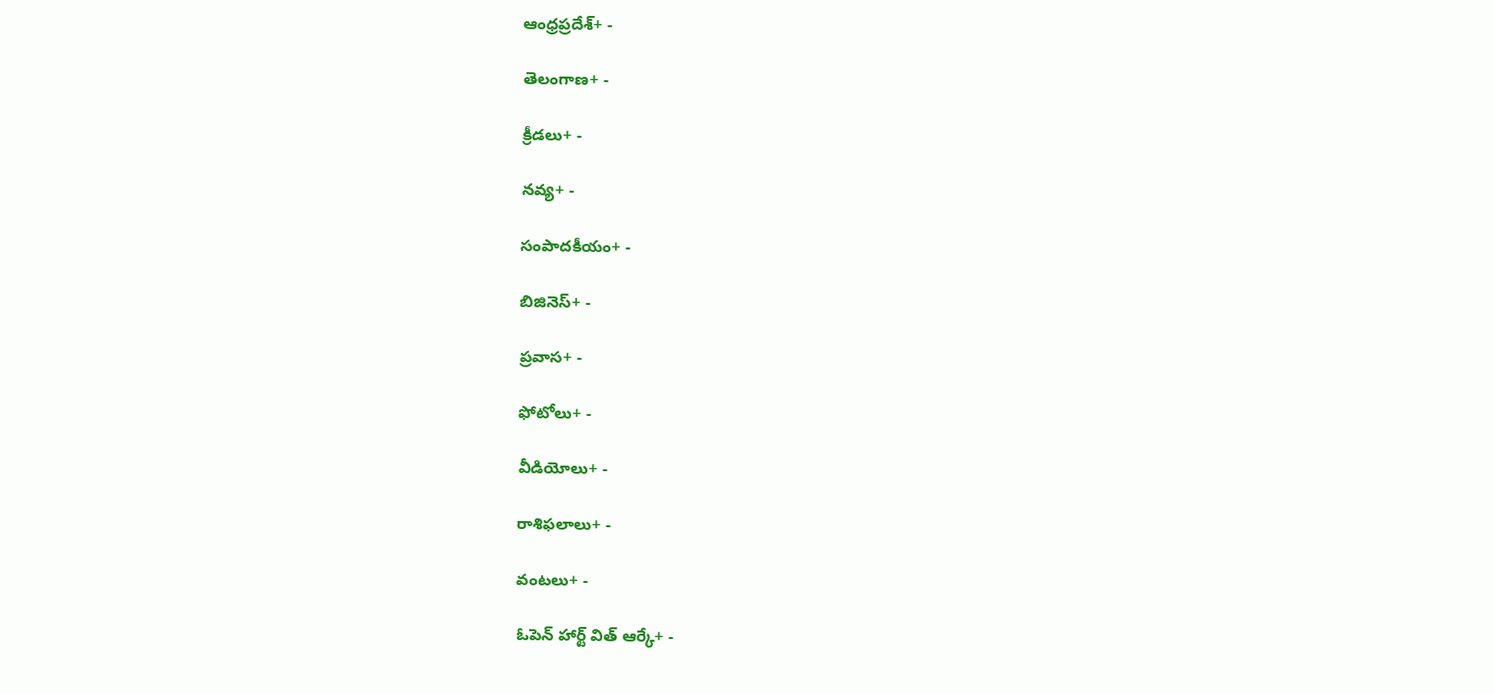ఆంధ్రప్రదేశ్+ -

తెలంగాణ+ -

క్రీడలు+ -

నవ్య+ -

సంపాదకీయం+ -

బిజినెస్+ -

ప్రవాస+ -

ఫోటోలు+ -

వీడియోలు+ -

రాశిఫలాలు+ -

వంటలు+ -

ఓపెన్ హార్ట్ విత్ ఆర్కే+ -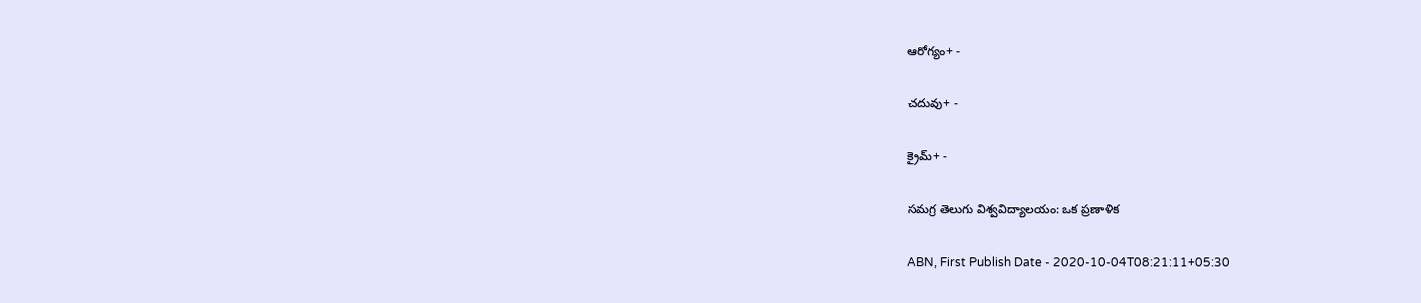ఆరోగ్యం+ -

చదువు+ -

క్రైమ్+ -

సమగ్ర తెలుగు విశ్వవిద్యాలయం: ఒక ప్రణాళిక

ABN, First Publish Date - 2020-10-04T08:21:11+05:30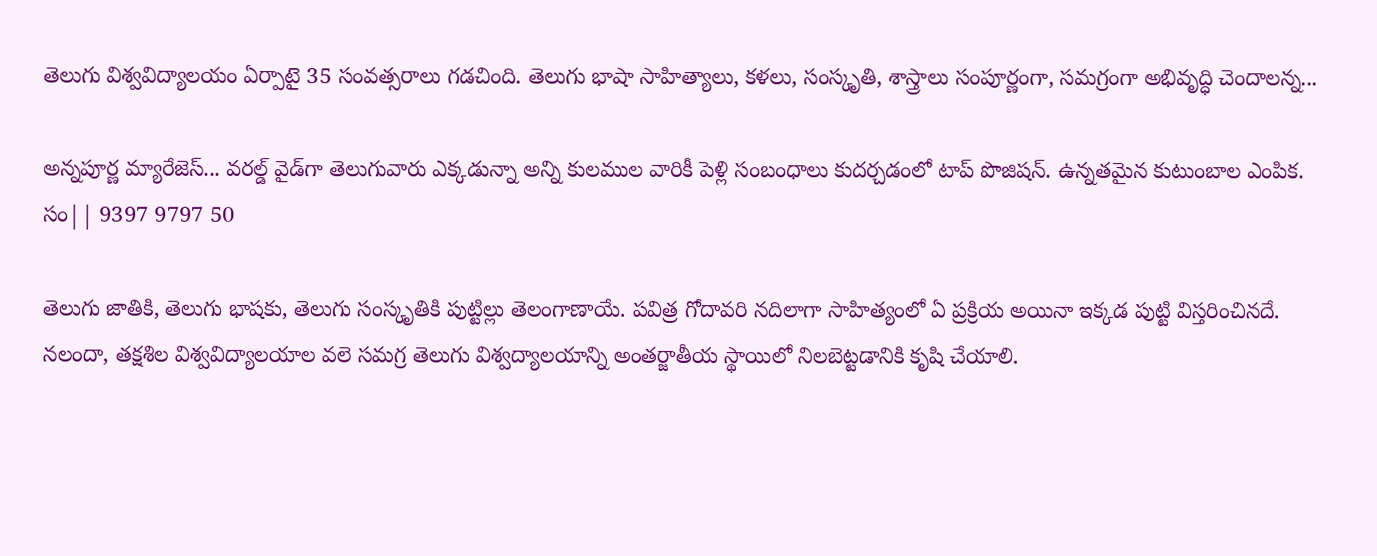తెలుగు విశ్వవిద్యాలయం ఏర్పాటై 35 సంవత్సరాలు గడచింది. తెలుగు భాషా సాహిత్యాలు, కళలు, సంస్కృతి, శాస్త్రాలు సంపూర్ణంగా, సమగ్రంగా అభివృద్ధి చెందాలన్న...

అన్నపూర్ణ మ్యారేజెస్... వరల్డ్ వైడ్‌గా తెలుగువారు ఎక్కడున్నా అన్ని కులముల వారికీ పెళ్లి సంబంధాలు కుదర్చడంలో టాప్ పొజిషన్. ఉన్నతమైన కుటుంబాల ఎంపిక. సం|| 9397 9797 50

తెలుగు జాతికి, తెలుగు భాషకు, తెలుగు సంస్కృతికి పుట్టిల్లు తెలంగాణాయే. పవిత్ర గోదావరి నదిలాగా సాహిత్యంలో ఏ ప్రక్రియ అయినా ఇక్కడ పుట్టి విస్తరించినదే. నలందా, తక్షశిల విశ్వవిద్యాలయాల వలె సమగ్ర తెలుగు విశ్వద్యాలయాన్ని అంతర్జాతీయ స్థాయిలో నిలబెట్టడానికి కృషి చేయాలి.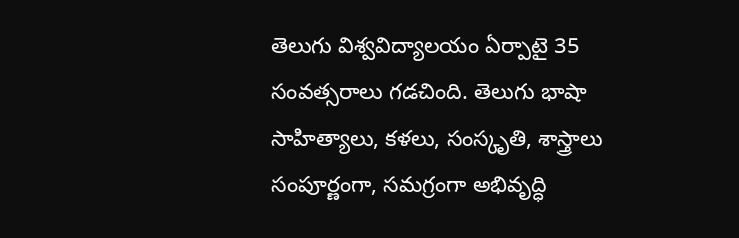తెలుగు విశ్వవిద్యాలయం ఏర్పాటై 35 సంవత్సరాలు గడచింది. తెలుగు భాషా సాహిత్యాలు, కళలు, సంస్కృతి, శాస్త్రాలు సంపూర్ణంగా, సమగ్రంగా అభివృద్ధి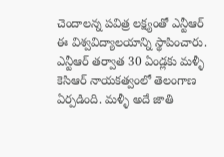చెందాలన్న పవిత్ర లక్ష్యంతో ఎన్టీఆర్ ఈ విశ్వవిద్యాలయాన్ని స్థాపించారు. ఎన్టీఆర్ తర్వాత 30 ఏండ్లకు మళ్ళీ కెసిఆర్‌ నాయకత్వంలో తెలంగాణ ఏర్పడింది. మళ్ళీ అదే జాతి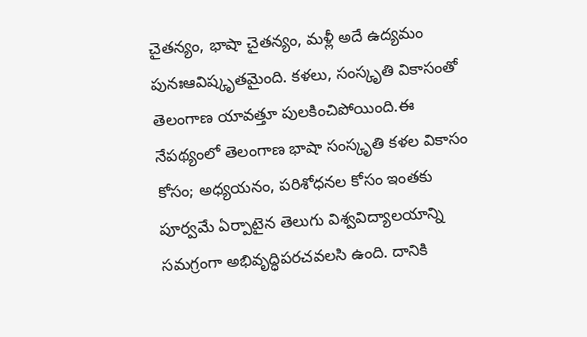చైతన్యం, భాషా చైతన్యం, మళ్లీ అదే ఉద్యమం పునఃఆవిష్కృతమైంది. కళలు, సంస్కృతి వికాసంతో తెలంగాణ యావత్తూ పులకించిపోయింది.ఈ నేపథ్యంలో తెలంగాణ భాషా సంస్కృతి కళల వికాసం కోసం; అధ్యయనం, పరిశోధనల కోసం ఇంతకు పూర్వమే ఏర్పాటైన తెలుగు విశ్వవిద్యాలయాన్ని సమగ్రంగా అభివృద్ధిపరచవలసి ఉంది. దానికి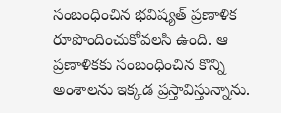సంబంధించిన భవిష్యత్ ప్రణాళిక రూపొందించుకోవలసి ఉంది. ఆ ప్రణాళికకు సంబంధించిన కొన్ని అంశాలను ఇక్కడ ప్రస్తావిస్తున్నాను.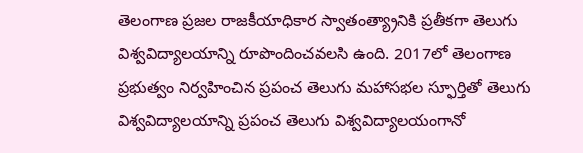తెలంగాణ ప్రజల రాజకీయాధికార స్వాతంత్య్రానికి ప్రతీకగా తెలుగు విశ్వవిద్యాలయాన్ని రూపొందించవలసి ఉంది. 2017లో తెలంగాణ ప్రభుత్వం నిర్వహించిన ప్రపంచ తెలుగు మహాసభల స్ఫూర్తితో తెలుగు విశ్వవిద్యాలయాన్ని ప్రపంచ తెలుగు విశ్వవిద్యాలయంగానో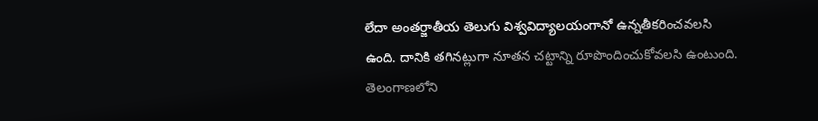లేదా అంతర్జాతీయ తెలుగు విశ్వవిద్యాలయంగానో ఉన్నతీకరించవలసి ఉంది. దానికి తగినట్లుగా నూతన చట్టాన్ని రూపొందించుకోవలసి ఉంటుంది. తెలంగాణలోని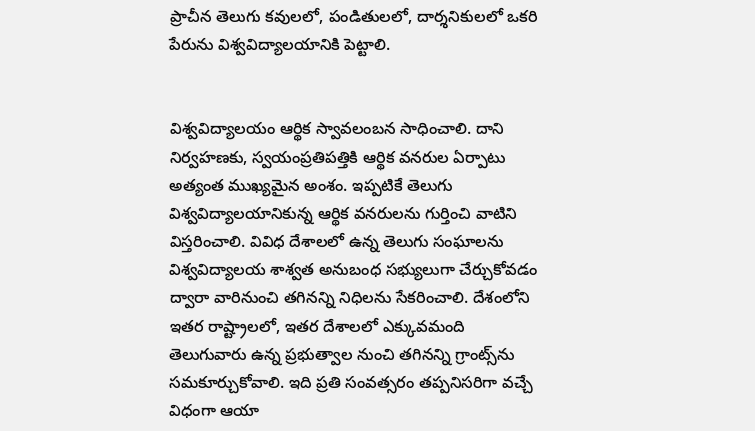ప్రాచీన తెలుగు కవులలో, పండితులలో, దార్శనికులలో ఒకరి పేరును విశ్వవిద్యాలయానికి పెట్టాలి.


విశ్వవిద్యాలయం ఆర్థిక స్వావలంబన సాధించాలి. దాని నిర్వహణకు, స్వయంప్రతిపత్తికి ఆర్థిక వనరుల ఏర్పాటు అత్యంత ముఖ్యమైన అంశం. ఇప్పటికే తెలుగు విశ్వవిద్యాలయానికున్న ఆర్థిక వనరులను గుర్తించి వాటిని విస్తరించాలి. వివిధ దేశాలలో ఉన్న తెలుగు సంఘాలను విశ్వవిద్యాలయ శాశ్వత అనుబంధ సభ్యులుగా చేర్చుకోవడం ద్వారా వారినుంచి తగినన్ని నిధిలను సేకరించాలి. దేశంలోని ఇతర రాష్ట్రాలలో, ఇతర దేశాలలో ఎక్కువమంది తెలుగువారు ఉన్న ప్రభుత్వాల నుంచి తగినన్ని గ్రాంట్స్‌ను సమకూర్చుకోవాలి. ఇది ప్రతి సంవత్సరం తప్పనిసరిగా వచ్చే విధంగా ఆయా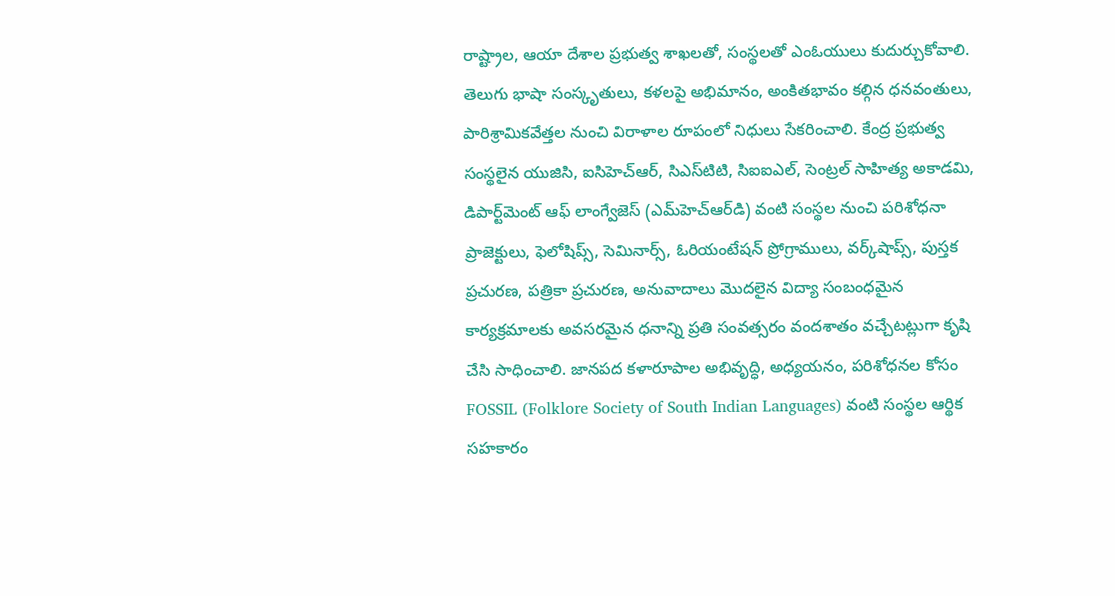రాష్ట్రాల, ఆయా దేశాల ప్రభుత్వ శాఖలతో, సంస్థలతో ఎంఓయులు కుదుర్చుకోవాలి. తెలుగు భాషా సంస్కృతులు, కళలపై అభిమానం, అంకితభావం కల్గిన ధనవంతులు, పారిశ్రామికవేత్తల నుంచి విరాళాల రూపంలో నిధులు సేకరించాలి. కేంద్ర ప్రభుత్వ సంస్థలైన యుజిసి, ఐసిహెచ్‌ఆర్‌, సిఎస్‌టిటి, సిఐఐఎల్‌, సెంట్రల్‌ సాహిత్య అకాడమి, డిపార్ట్‌మెంట్‌ ఆఫ్‌ లాంగ్వేజెస్‌ (ఎమ్‌హెచ్‌ఆర్‌డి) వంటి సంస్థల నుంచి పరిశోధనా ప్రాజెక్టులు, ఫెలోషిప్స్‌, సెమినార్స్‌, ఓరియంటేషన్‌ ప్రోగ్రాములు, వర్క్‌షాప్స్‌, పుస్తక ప్రచురణ, పత్రికా ప్రచురణ, అనువాదాలు మొదలైన విద్యా సంబంధమైన కార్యక్రమాలకు అవసరమైన ధనాన్ని ప్రతి సంవత్సరం వందశాతం వచ్చేటట్లుగా కృషి చేసి సాధించాలి. జానపద కళారూపాల అభివృద్ధి, అధ్యయనం, పరిశోధనల కోసం FOSSIL (Folklore Society of South Indian Languages) వంటి సంస్థల ఆర్థిక సహకారం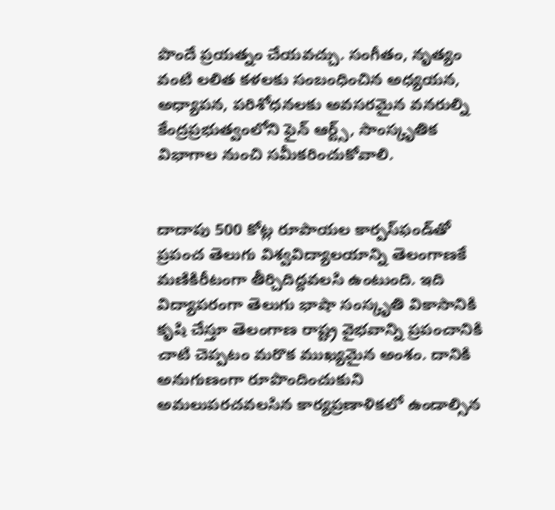పొందే ప్రయత్నం చేయవచ్చు. సంగీతం, నృత్యం వంటి లలిత కళలకు సంబంధించిన అధ్యయన, అధ్యాపన, పరిశోధనలకు అవసరమైన వనరుల్ని కేంద్రప్రభుత్వంలోని ఫైన్‌ ఆర్ట్స్‌, సాంస్కృతిక విభాగాల నుంచి సమీకరించుకోవాలి.


దాదాపు 500 కోట్ల రూపాయల కార్పస్‌ఫండ్‌తో ప్రపంచ తెలుగు విశ్వవిద్యాలయాన్ని తెలంగాణకే మణికిరీటంగా తీర్చిదిద్దవలసి ఉంటుంది. ఇది విద్యాపరంగా తెలుగు భాషా సంస్కృతి వికాసానికి కృషి చేస్తూ తెలంగాణ రాష్ట్ర వైభవాన్ని ప్రపంచానికి చాటి చెప్పటం మరొక ముఖ్యమైన అంశం. దానికి అనుగుణంగా రూపొందించుకుని అమలుపరచవలసిన కార్యప్రణాళికలో ఉండాల్సిన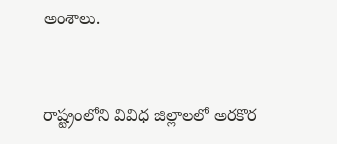అంశాలు.


రాష్ట్రంలోని వివిధ జిల్లాలలో అరకొర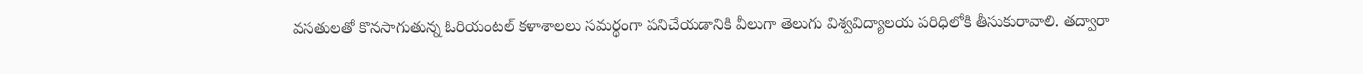వసతులతో కొనసాగుతున్న ఓరియంటల్‌ కళాశాలలు సమర్థంగా పనిచేయడానికి వీలుగా తెలుగు విశ్వవిద్యాలయ పరిధిలోకి తీసుకురావాలి. తద్వారా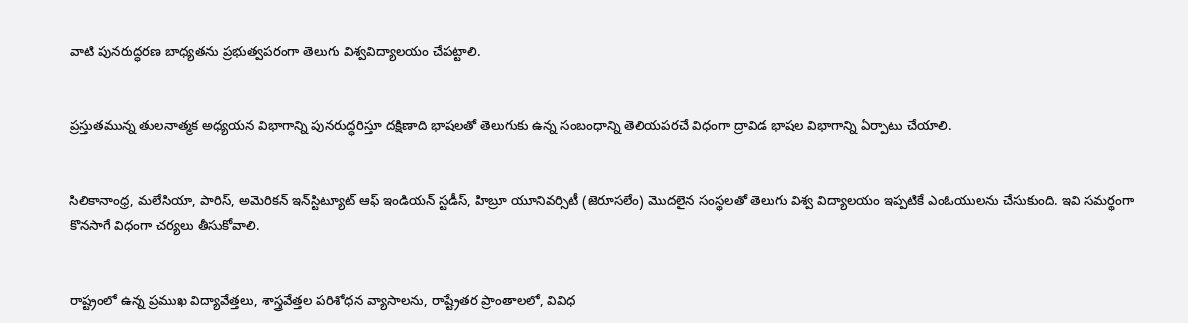వాటి పునరుద్ధరణ బాధ్యతను ప్రభుత్వపరంగా తెలుగు విశ్వవిద్యాలయం చేపట్టాలి.


ప్రస్తుతమున్న తులనాత్మక అధ్యయన విభాగాన్ని పునరుద్ధరిస్తూ దక్షిణాది భాషలతో తెలుగుకు ఉన్న సంబంధాన్ని తెలియపరచే విధంగా ద్రావిడ భాషల విభాగాన్ని ఏర్పాటు చేయాలి.


సిలికానాంధ్ర, మలేసియా, పారిస్‌, అమెరికన్‌ ఇన్‌స్టిట్యూట్‌ ఆఫ్‌ ఇండియన్‌ స్టడీస్‌, హిబ్రూ యూనివర్సిటీ (జెరూసలేం) మొదలైన సంస్థలతో తెలుగు విశ్వ విద్యాలయం ఇప్పటికే ఎంఓయులను చేసుకుంది. ఇవి సమర్థంగా కొనసాగే విధంగా చర్యలు తీసుకోవాలి.


రాష్ట్రంలో ఉన్న ప్రముఖ విద్యావేత్తలు, శాస్త్రవేత్తల పరిశోధన వ్యాసాలను, రాష్ట్రేతర ప్రాంతాలలో, వివిధ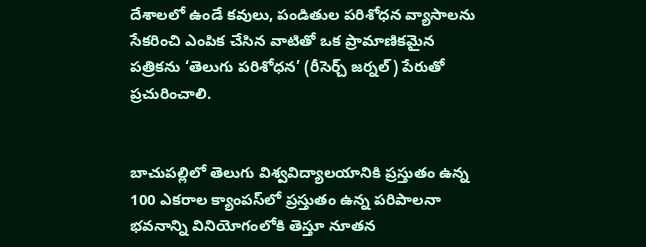దేశాలలో ఉండే కవులు, పండితుల పరిశోధన వ్యాసాలను సేకరించి ఎంపిక చేసిన వాటితో ఒక ప్రామాణికమైన పత్రికను ‘తెలుగు పరిశోధన’ (రీసెర్చ్‌ జర్నల్‌) పేరుతో ప్రచురించాలి.


బాచుపల్లిలో తెలుగు విశ్వవిద్యాలయానికి ప్రస్తుతం ఉన్న 100 ఎకరాల క్యాంపస్‌లో ప్రస్తుతం ఉన్న పరిపాలనా భవనాన్ని వినియోగంలోకి తెస్తూ నూతన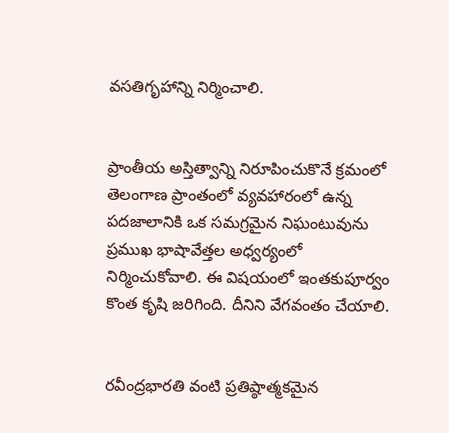వసతిగృహాన్ని నిర్మించాలి.


ప్రాంతీయ అస్తిత్వాన్ని నిరూపించుకొనే క్రమంలో తెలంగాణ ప్రాంతంలో వ్యవహారంలో ఉన్న పదజాలానికి ఒక సమగ్రమైన నిఘంటువును ప్రముఖ భాషావేత్తల అధ్వర్యంలో నిర్మించుకోవాలి. ఈ విషయంలో ఇంతకుపూర్వం కొంత కృషి జరిగింది. దీనిని వేగవంతం చేయాలి.


రవీంద్రభారతి వంటి ప్రతిష్ఠాత్మకమైన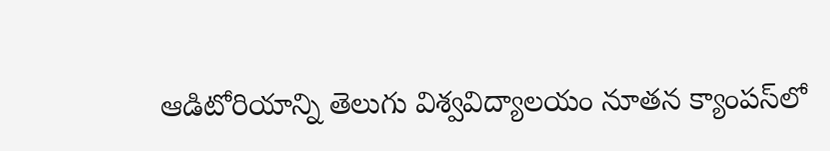ఆడిటోరియాన్ని తెలుగు విశ్వవిద్యాలయం నూతన క్యాంపస్‌లో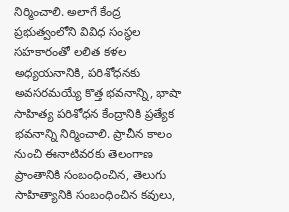నిర్మించాలి. అలాగే కేంద్ర ప్రభుత్వంలోని వివిధ సంస్థల సహకారంతో లలిత కళల అధ్యయనానికి, పరిశోధనకు అవసరమయ్యే కొత్త భవనాన్ని, భాషా సాహిత్య పరిశోధన కేంద్రానికి ప్రత్యేక భవనాన్ని నిర్మించాలి. ప్రాచీన కాలం నుంచి ఈనాటివరకు తెలంగాణ ప్రాంతానికి సంబంధించిన, తెలుగు సాహిత్యానికి సంబంధించిన కవులు,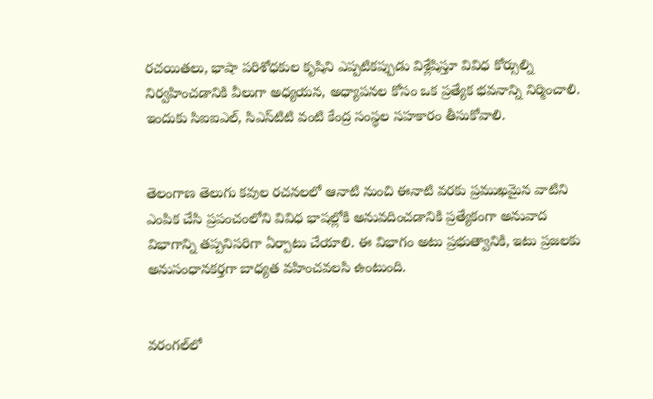రచయితలు, భాషా పరిశోధకుల కృషిని ఎప్పటికప్పుడు విశ్లేషిస్తూ వివిధ కోర్సుల్ని నిర్వహించడానికి వీలుగా అధ్యయన, అధ్యాపనల కోసం ఒక ప్రత్యేక భవనాన్ని నిర్మించాలి. ఇందుకు సిఐఐఎల్‌, సిఎస్‌టిటి వంటి కేంద్ర సంస్థల సహకారం తీసుకోవాలి.


తెలంగాణ తెలుగు కవుల రచనలలో ఆనాటి నుంచి ఈనాటి వరకు ప్రముఖమైన వాటిని ఎంపిక చేసి ప్రపంచంలోని వివిధ భాషల్లోకి అనువదించడానికి ప్రత్యేకంగా అనువాద విభాగాన్ని తప్పనిసరిగా ఏర్పాటు చేయాలి. ఈ విభాగం అటు ప్రభుత్వానికి, ఇటు ప్రజలకు అనుసంధానకర్తగా బాధ్యత వహించవలసి ఉంటుంది.


వరంగల్‌లో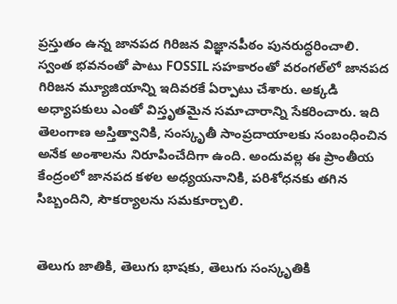ప్రస్తుతం ఉన్న జానపద గిరిజన విజ్ఞానపీఠం పునరుద్ధరించాలి. స్వంత భవనంతో పాటు FOSSIL సహకారంతో వరంగల్‌లో జానపద గిరిజన మ్యూజియాన్ని ఇదివరకే ఏర్పాటు చేశారు. అక్కడి అధ్యాపకులు ఎంతో విస్తృతమైన సమాచారాన్ని సేకరించారు. ఇది తెలంగాణ అస్తిత్వానికి, సంస్కృతీ సాంప్రదాయాలకు సంబంధించిన అనేక అంశాలను నిరూపించేదిగా ఉంది. అందువల్ల ఈ ప్రాంతీయ కేంద్రంలో జానపద కళల అధ్యయనానికి, పరిశోధనకు తగిన సిబ్బందిని, సౌకర్యాలను సమకూర్చాలి.


తెలుగు జాతికి, తెలుగు భాషకు, తెలుగు సంస్కృతికి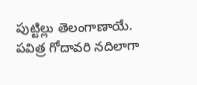పుట్టిల్లు తెలంగాణాయే. పవిత్ర గోదావరి నదిలాగా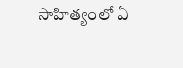సాహిత్యంలో ఏ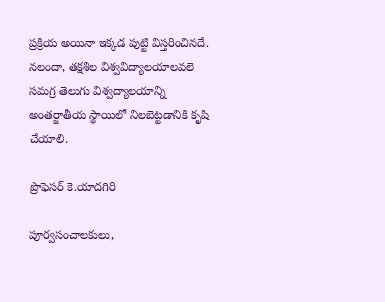ప్రక్రియ అయినా ఇక్కడ పుట్టి విస్తరించినదే. నలందా, తక్షశిల విశ్వవిద్యాలయాలవలె సమగ్ర తెలుగు విశ్వద్యాలయాన్ని అంతర్జాతీయ స్థాయిలో నిలబెట్టడానికి కృషి చేయాలి.

ప్రొఫెసర్‌ కె.యాదగిరి

పూర్వసంచాలకులు,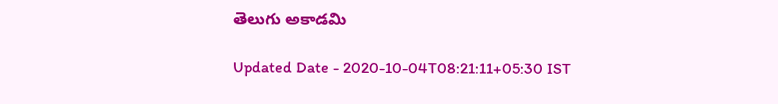తెలుగు అకాడమి

Updated Date - 2020-10-04T08:21:11+05:30 IST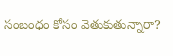సంబంధం కోసం వెతుకుతున్నారా?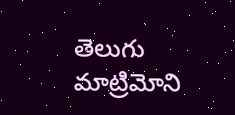తెలుగు మాట్రిమోని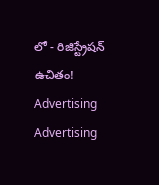లో - రిజిస్ట్రేషన్ ఉచితం!
Advertising
Advertising